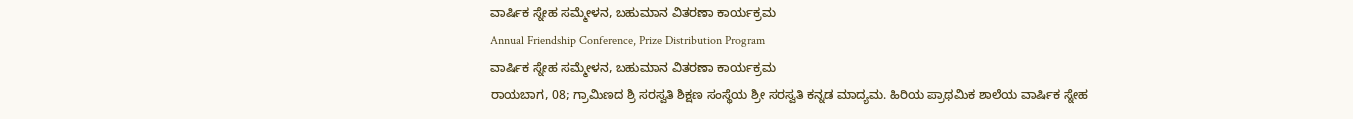ವಾರ್ಷಿಕ ಸ್ನೇಹ ಸಮ್ಮೇಳನ, ಬಹುಮಾನ ವಿತರಣಾ ಕಾರ್ಯಕ್ರಮ
Annual Friendship Conference, Prize Distribution Program
ವಾರ್ಷಿಕ ಸ್ನೇಹ ಸಮ್ಮೇಳನ, ಬಹುಮಾನ ವಿತರಣಾ ಕಾರ್ಯಕ್ರಮ
ರಾಯಬಾಗ, 08; ಗ್ರಾಮಿಣದ ಶ್ರಿ ಸರಸ್ವತಿ ಶಿಕ್ಷಣ ಸಂಸ್ಥೆಯ ಶ್ರೀ ಸರಸ್ವತಿ ಕನ್ನಡ ಮಾದ್ಯಮ. ಹಿರಿಯ ಪ್ರಾಥಮಿಕ ಶಾಲೆಯ ವಾರ್ಷಿಕ ಸ್ನೇಹ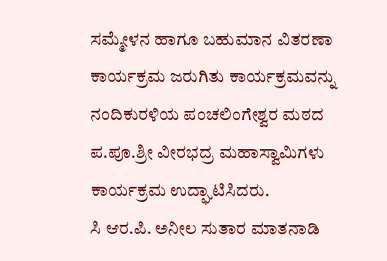ಸಮ್ಮೇಳನ ಹಾಗೂ ಬಹುಮಾನ ವಿತರಣಾ ಕಾರ್ಯಕ್ರಮ ಜರುಗಿತು ಕಾರ್ಯಕ್ರಮವನ್ನು ನಂದಿಕುರಳಿಯ ಪಂಚಲಿಂಗೇಶ್ವರ ಮಠದ ಪ.ಪೂ.ಶ್ರೀ ವೀರಭದ್ರ ಮಹಾಸ್ವಾಮಿಗಳು ಕಾರ್ಯಕ್ರಮ ಉದ್ಘಾಟಿಸಿದರು.
ಸಿ ಆರ.ಪಿ. ಅನೀಲ ಸುತಾರ ಮಾತನಾಡಿ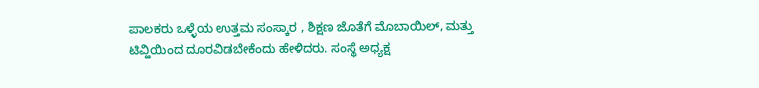ಪಾಲಕರು ಒಳ್ಳೆಯ ಉತ್ತಮ ಸಂಸ್ಕಾರ , ಶಿಕ್ಷಣ ಜೊತೆಗೆ ಮೊಬಾಯಿಲ್, ಮತ್ತು ಟಿವ್ಹಿಯಿಂದ ದೂರವಿಡಬೇಕೆಂದು ಹೇಳಿದರು. ಸಂಸ್ಥೆ ಅಧ್ಯಕ್ಷ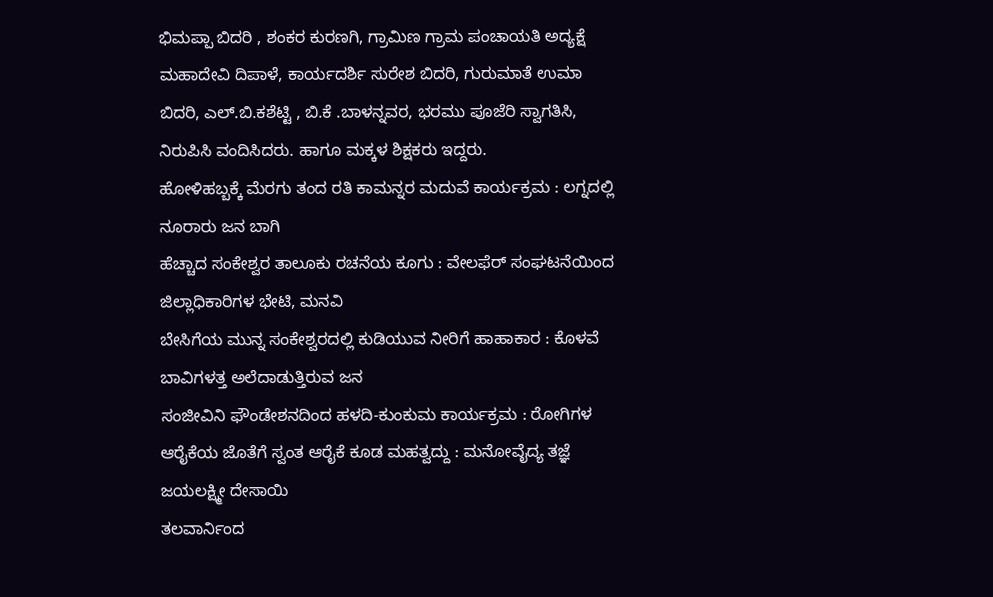ಭಿಮಪ್ಪಾ ಬಿದರಿ , ಶಂಕರ ಕುರಣಗಿ, ಗ್ರಾಮಿಣ ಗ್ರಾಮ ಪಂಚಾಯತಿ ಅದ್ಯಕ್ಷೆ ಮಹಾದೇವಿ ದಿಪಾಳೆ, ಕಾರ್ಯದರ್ಶಿ ಸುರೇಶ ಬಿದರಿ, ಗುರುಮಾತೆ ಉಮಾ ಬಿದರಿ, ಎಲ್.ಬಿ.ಕಶೆಟ್ಟಿ , ಬಿ.ಕೆ .ಬಾಳನ್ನವರ, ಭರಮು ಪೂಜೆರಿ ಸ್ವಾಗತಿಸಿ, ನಿರುಪಿಸಿ ವಂದಿಸಿದರು. ಹಾಗೂ ಮಕ್ಕಳ ಶಿಕ್ಷಕರು ಇದ್ದರು.
ಹೋಳಿಹಬ್ಬಕ್ಕೆ ಮೆರಗು ತಂದ ರತಿ ಕಾಮನ್ನರ ಮದುವೆ ಕಾರ್ಯಕ್ರಮ : ಲಗ್ನದಲ್ಲಿ ನೂರಾರು ಜನ ಬಾಗಿ
ಹೆಚ್ಚಾದ ಸಂಕೇಶ್ವರ ತಾಲೂಕು ರಚನೆಯ ಕೂಗು : ವೇಲಫೆರ್ ಸಂಘಟನೆಯಿಂದ ಜಿಲ್ಲಾಧಿಕಾರಿಗಳ ಭೇಟಿ, ಮನವಿ
ಬೇಸಿಗೆಯ ಮುನ್ನ ಸಂಕೇಶ್ವರದಲ್ಲಿ ಕುಡಿಯುವ ನೀರಿಗೆ ಹಾಹಾಕಾರ : ಕೊಳವೆ ಬಾವಿಗಳತ್ತ ಅಲೆದಾಡುತ್ತಿರುವ ಜನ
ಸಂಜೀವಿನಿ ಫೌಂಡೇಶನದಿಂದ ಹಳದಿ-ಕುಂಕುಮ ಕಾರ್ಯಕ್ರಮ : ರೋಗಿಗಳ ಆರೈಕೆಯ ಜೊತೆಗೆ ಸ್ವಂತ ಆರೈಕೆ ಕೂಡ ಮಹತ್ವದ್ದು : ಮನೋವೈದ್ಯ ತಜ್ಞೆ ಜಯಲಕ್ಷ್ಮೀ ದೇಸಾಯಿ
ತಲವಾರ್ನಿಂದ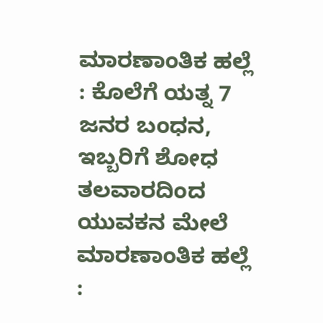ಮಾರಣಾಂತಿಕ ಹಲ್ಲೆ : ಕೊಲೆಗೆ ಯತ್ನ 7 ಜನರ ಬಂಧನ, ಇಬ್ಬರಿಗೆ ಶೋಧ
ತಲವಾರದಿಂದ ಯುವಕನ ಮೇಲೆ ಮಾರಣಾಂತಿಕ ಹಲ್ಲೆ :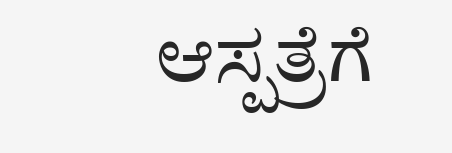ಆಸ್ಪತ್ರೆಗೆ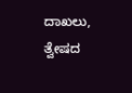ದಾಖಲು, ತ್ವೇಷದ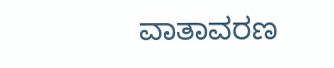ವಾತಾವರಣ